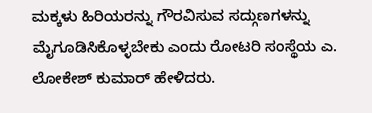ಮಕ್ಕಳು ಹಿರಿಯರನ್ನು ಗೌರವಿಸುವ ಸದ್ಗುಣಗಳನ್ನು ಮೈಗೂಡಿಸಿಕೊಳ್ಳಬೇಕು ಎಂದು ರೋಟರಿ ಸಂಸ್ಥೆಯ ಎ. ಲೋಕೇಶ್ ಕುಮಾರ್ ಹೇಳಿದರು.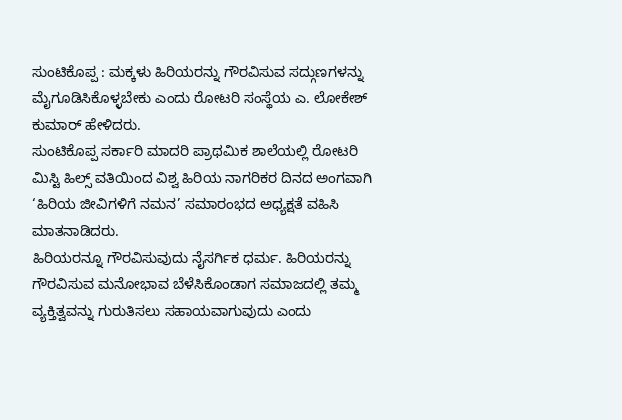ಸುಂಟಿಕೊಪ್ಪ : ಮಕ್ಕಳು ಹಿರಿಯರನ್ನು ಗೌರವಿಸುವ ಸದ್ಗುಣಗಳನ್ನು ಮೈಗೂಡಿಸಿಕೊಳ್ಳಬೇಕು ಎಂದು ರೋಟರಿ ಸಂಸ್ಥೆಯ ಎ. ಲೋಕೇಶ್ ಕುಮಾರ್ ಹೇಳಿದರು.
ಸುಂಟಿಕೊಪ್ಪ ಸರ್ಕಾರಿ ಮಾದರಿ ಪ್ರಾಥಮಿಕ ಶಾಲೆಯಲ್ಲಿ ರೋಟರಿ ಮಿಸ್ಟಿ ಹಿಲ್ಸ್ ವತಿಯಿಂದ ವಿಶ್ವ ಹಿರಿಯ ನಾಗರಿಕರ ದಿನದ ಅಂಗವಾಗಿ ‘ಹಿರಿಯ ಜೀವಿಗಳಿಗೆ ನಮನ’ ಸಮಾರಂಭದ ಅಧ್ಯಕ್ಷತೆ ವಹಿಸಿ ಮಾತನಾಡಿದರು.
ಹಿರಿಯರನ್ನೂ ಗೌರವಿಸುವುದು ನೈಸರ್ಗಿಕ ಧರ್ಮ. ಹಿರಿಯರನ್ನು ಗೌರವಿಸುವ ಮನೋಭಾವ ಬೆಳೆಸಿಕೊಂಡಾಗ ಸಮಾಜದಲ್ಲಿ ತಮ್ಮ ವ್ಯಕ್ತಿತ್ವವನ್ನು ಗುರುತಿಸಲು ಸಹಾಯವಾಗುವುದು ಎಂದು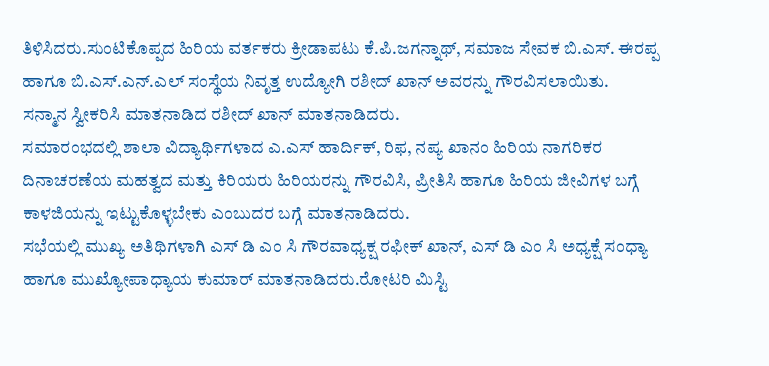ತಿಳಿಸಿದರು.ಸುಂಟಿಕೊಪ್ಪದ ಹಿರಿಯ ವರ್ತಕರು ಕ್ರೀಡಾಪಟು ಕೆ.ಪಿ.ಜಗನ್ನಾಥ್, ಸಮಾಜ ಸೇವಕ ಬಿ.ಎಸ್. ಈರಪ್ಪ ಹಾಗೂ ಬಿ.ಎಸ್.ಎನ್.ಎಲ್ ಸಂಸ್ಥೆಯ ನಿವೃತ್ತ ಉದ್ಯೋಗಿ ರಶೀದ್ ಖಾನ್ ಅವರನ್ನು ಗೌರವಿಸಲಾಯಿತು.
ಸನ್ಮಾನ ಸ್ವೀಕರಿಸಿ ಮಾತನಾಡಿದ ರಶೀದ್ ಖಾನ್ ಮಾತನಾಡಿದರು.
ಸಮಾರಂಭದಲ್ಲಿ ಶಾಲಾ ವಿದ್ಯಾರ್ಥಿಗಳಾದ ಎ.ಎಸ್ ಹಾರ್ದಿಕ್, ರಿಫ, ನಪ್ಯ ಖಾನಂ ಹಿರಿಯ ನಾಗರಿಕರ ದಿನಾಚರಣೆಯ ಮಹತ್ವದ ಮತ್ತು ಕಿರಿಯರು ಹಿರಿಯರನ್ನು ಗೌರವಿಸಿ, ಪ್ರೀತಿಸಿ ಹಾಗೂ ಹಿರಿಯ ಜೀವಿಗಳ ಬಗ್ಗೆ ಕಾಳಜಿಯನ್ನು ಇಟ್ಟುಕೊಳ್ಳಬೇಕು ಎಂಬುದರ ಬಗ್ಗೆ ಮಾತನಾಡಿದರು.
ಸಭೆಯಲ್ಲಿ ಮುಖ್ಯ ಅತಿಥಿಗಳಾಗಿ ಎಸ್ ಡಿ ಎಂ ಸಿ ಗೌರವಾಧ್ಯಕ್ಷ ರಫೀಕ್ ಖಾನ್, ಎಸ್ ಡಿ ಎಂ ಸಿ ಅಧ್ಯಕ್ಷೆ ಸಂಧ್ಯಾ ಹಾಗೂ ಮುಖ್ಯೋಪಾಧ್ಯಾಯ ಕುಮಾರ್ ಮಾತನಾಡಿದರು.ರೋಟರಿ ಮಿಸ್ಟಿ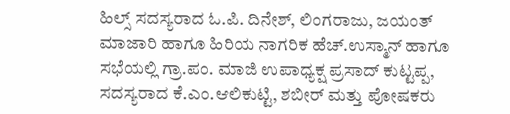ಹಿಲ್ಸ್ ಸದಸ್ಯರಾದ ಓ.ಪಿ. ದಿನೇಶ್, ಲಿಂಗರಾಜು, ಜಯಂತ್ ಮಾಜಾರಿ ಹಾಗೂ ಹಿರಿಯ ನಾಗರಿಕ ಹೆಚ್.ಉಸ್ಮಾನ್ ಹಾಗೂ ಸಭೆಯಲ್ಲಿ ಗ್ರಾ.ಪಂ. ಮಾಜಿ ಉಪಾಧ್ಯಕ್ಷ ಪ್ರಸಾದ್ ಕುಟ್ಟಪ್ಪ, ಸದಸ್ಯರಾದ ಕೆ.ಎಂ.ಆಲಿಕುಟ್ಟಿ, ಶಬೀರ್ ಮತ್ತು ಪೋಷಕರು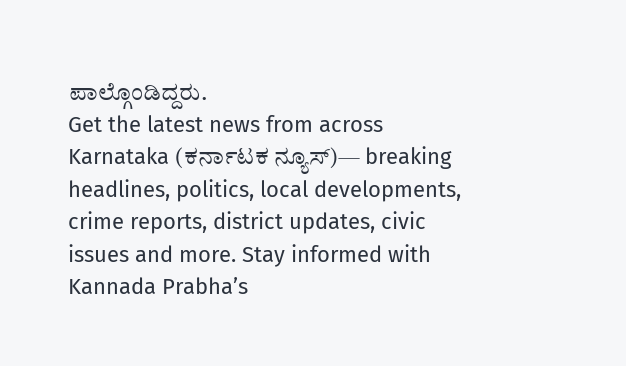ಪಾಲ್ಗೊಂಡಿದ್ದರು.
Get the latest news from across Karnataka (ಕರ್ನಾಟಕ ನ್ಯೂಸ್)— breaking headlines, politics, local developments, crime reports, district updates, civic issues and more. Stay informed with Kannada Prabha’s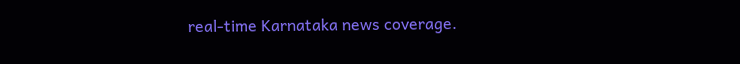real‑time Karnataka news coverage.